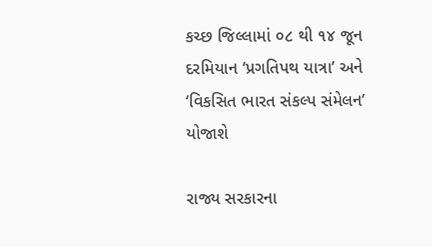કચ્છ જિલ્લામાં ૦૮ થી ૧૪ જૂન દરમિયાન ‘પ્રગતિપથ યાત્રા’ અને ‘વિકસિત ભારત સંકલ્પ સંમેલન’ યોજાશે

રાજ્ય સરકારના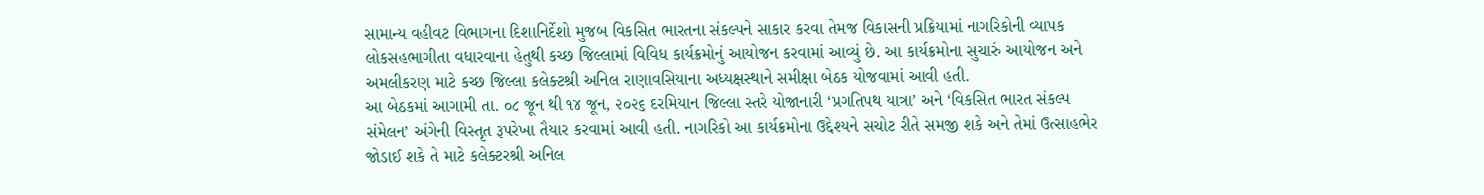સામાન્ય વહીવટ વિભાગના દિશાનિર્દેશો મુજબ વિકસિત ભારતના સંકલ્પને સાકાર કરવા તેમજ વિકાસની પ્રક્રિયામાં નાગરિકોની વ્યાપક લોકસહભાગીતા વધારવાના હેતુથી કચ્છ જિલ્લામાં વિવિધ કાર્યક્રમોનું આયોજન કરવામાં આવ્યું છે. આ કાર્યક્રમોના સુચારું આયોજન અને અમલીકરણ માટે કચ્છ જિલ્લા કલેક્ટશ્રી અનિલ રાણાવસિયાના અધ્યક્ષસ્થાને સમીક્ષા બેઠક યોજવામાં આવી હતી.
આ બેઠકમાં આગામી તા. ૦૮ જૂન થી ૧૪ જૂન, ૨૦૨૬ દરમિયાન જિલ્લા સ્તરે યોજાનારી ‘પ્રગતિપથ યાત્રા’ અને ‘વિકસિત ભારત સંકલ્પ સંમેલન’ અંગેની વિસ્તૃત રૂપરેખા તૈયાર કરવામાં આવી હતી. નાગરિકો આ કાર્યક્રમોના ઉદ્દેશ્યને સચોટ રીતે સમજી શકે અને તેમાં ઉત્સાહભેર જોડાઈ શકે તે માટે કલેક્ટરશ્રી અનિલ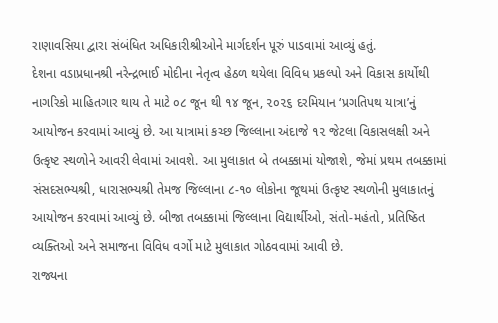રાણાવસિયા દ્વારા સંબંધિત અધિકારીશ્રીઓને માર્ગદર્શન પૂરું પાડવામાં આવ્યું હતું.
દેશના વડાપ્રધાનશ્રી નરેન્દ્રભાઈ મોદીના નેતૃત્વ હેઠળ થયેલા વિવિધ પ્રકલ્પો અને વિકાસ કાર્યોથી નાગરિકો માહિતગાર થાય તે માટે ૦૮ જૂન થી ૧૪ જૂન, ૨૦૨૬ દરમિયાન ‘પ્રગતિપથ યાત્રા’નું આયોજન કરવામાં આવ્યું છે. આ યાત્રામાં કચ્છ જિલ્લાના અંદાજે ૧૨ જેટલા વિકાસલક્ષી અને ઉત્કૃષ્ટ સ્થળોને આવરી લેવામાં આવશે. આ મુલાકાત બે તબક્કામાં યોજાશે, જેમાં પ્રથમ તબક્કામાં સંસદસભ્યશ્રી, ધારાસભ્યશ્રી તેમજ જિલ્લાના ૮-૧૦ લોકોના જૂથમાં ઉત્કૃષ્ટ સ્થળોની મુલાકાતનું આયોજન કરવામાં આવ્યું છે. બીજા તબક્કામાં જિલ્લાના વિદ્યાર્થીઓ, સંતો-મહંતો, પ્રતિષ્ઠિત વ્યક્તિઓ અને સમાજના વિવિધ વર્ગો માટે મુલાકાત ગોઠવવામાં આવી છે.
રાજ્યના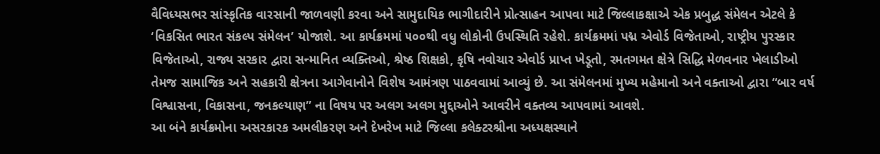વૈવિધ્યસભર સાંસ્કૃતિક વારસાની જાળવણી કરવા અને સામુદાયિક ભાગીદારીને પ્રોત્સાહન આપવા માટે જિલ્લાકક્ષાએ એક પ્રબુદ્ધ સંમેલન એટલે કે ‘વિકસિત ભારત સંકલ્પ સંમેલન’ યોજાશે. આ કાર્યક્રમમાં ૫૦૦થી વધુ લોકોની ઉપસ્થિતિ રહેશે. કાર્યક્રમમાં પદ્મ એવોર્ડ વિજેતાઓ, રાષ્ટ્રીય પુરસ્કાર વિજેતાઓ, રાજ્ય સરકાર દ્વારા સન્માનિત વ્યક્તિઓ, શ્રેષ્ઠ શિક્ષકો, કૃષિ નવોચાર એવોર્ડ પ્રાપ્ત ખેડૂતો, રમતગમત ક્ષેત્રે સિદ્ધિ મેળવનાર ખેલાડીઓ તેમજ સામાજિક અને સહકારી ક્ષેત્રના આગેવાનોને વિશેષ આમંત્રણ પાઠવવામાં આવ્યું છે. આ સંમેલનમાં મુખ્ય મહેમાનો અને વક્તાઓ દ્વારા “બાર વર્ષ વિશ્વાસના, વિકાસના, જનકલ્યાણ” ના વિષય પર અલગ અલગ મુદ્દાઓને આવરીને વક્તવ્ય આપવામાં આવશે.
આ બંને કાર્યક્રમોના અસરકારક અમલીકરણ અને દેખરેખ માટે જિલ્લા કલેક્ટરશ્રીના અધ્યક્ષસ્થાને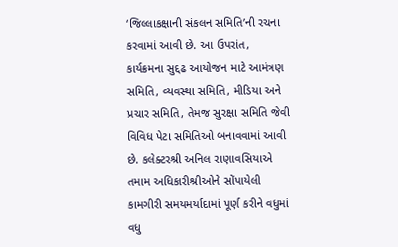‘જિલ્લાકક્ષાની સંકલન સમિતિ’ની રચના કરવામાં આવી છે. આ ઉપરાંત, કાર્યક્રમના સુદ્દઢ આયોજન માટે આમંત્રણ સમિતિ, વ્યવસ્થા સમિતિ, મીડિયા અને પ્રચાર સમિતિ, તેમજ સુરક્ષા સમિતિ જેવી વિવિધ પેટા સમિતિઓ બનાવવામાં આવી છે. કલેક્ટરશ્રી અનિલ રાણાવસિયાએ તમામ અધિકારીશ્રીઓને સોંપાયેલી કામગીરી સમયમર્યાદામાં પૂર્ણ કરીને વધુમાં વધુ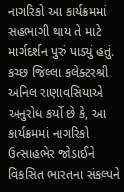નાગરિકો આ કાર્યક્રમમાં સહભાગી થાય તે માટે માર્ગદર્શન પુરું પાડ્યું હતું. કચ્છ જિલ્લા કલેક્ટરશ્રી અનિલ રાણાવસિયાએ અનુરોધ કર્યો છે કે, આ કાર્યક્રમમાં નાગરિકો ઉત્સાહભેર જોડાઈને વિકસિત ભારતના સંકલ્પને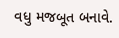વધુ મજબૂત બનાવે.